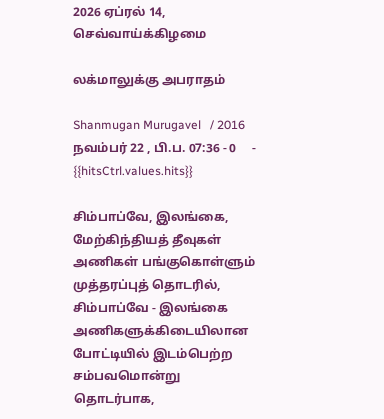2026 ஏப்ரல் 14, செவ்வாய்க்கிழமை

லக்மாலுக்கு அபராதம்

Shanmugan Murugavel   / 2016 நவம்பர் 22 , பி.ப. 07:36 - 0     - {{hitsCtrl.values.hits}}

சிம்பாப்வே, இலங்கை, மேற்கிந்தியத் தீவுகள் அணிகள் பங்குகொள்ளும் முத்தரப்புத் தொடரில், சிம்பாப்வே - இலங்கை அணிகளுக்கிடையிலான போட்டியில் இடம்பெற்ற சம்பவமொன்று தொடர்பாக,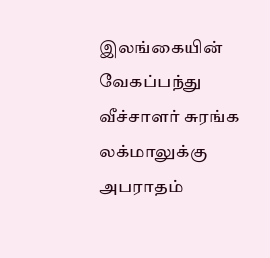இலங்கையின் வேகப்பந்து வீச்சாளர் சுரங்க லக்மாலுக்கு அபராதம்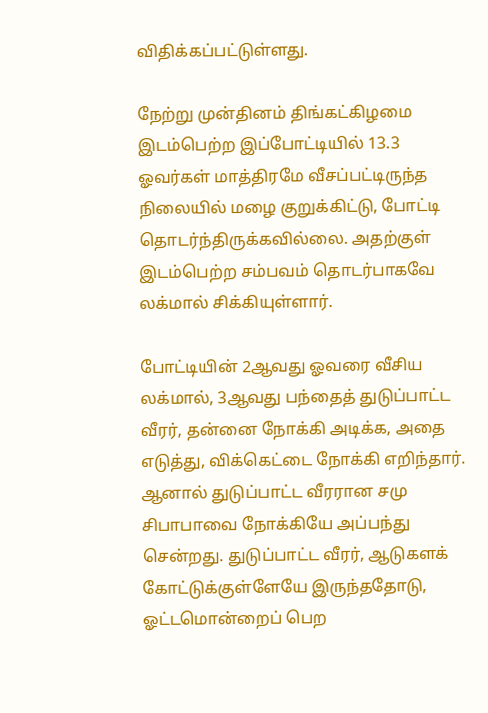விதிக்கப்பட்டுள்ளது.

நேற்று முன்தினம் திங்கட்கிழமை இடம்பெற்ற இப்போட்டியில் 13.3 ஓவர்கள் மாத்திரமே வீசப்பட்டிருந்த நிலையில் மழை குறுக்கிட்டு, போட்டி தொடர்ந்திருக்கவில்லை. அதற்குள் இடம்பெற்ற சம்பவம் தொடர்பாகவே லக்மால் சிக்கியுள்ளார்.

போட்டியின் 2ஆவது ஓவரை வீசிய லக்மால், 3ஆவது பந்தைத் துடுப்பாட்ட வீரர், தன்னை நோக்கி அடிக்க, அதை எடுத்து, விக்கெட்டை நோக்கி எறிந்தார். ஆனால் துடுப்பாட்ட வீரரான சமு சிபாபாவை நோக்கியே அப்பந்து சென்றது. துடுப்பாட்ட வீரர், ஆடுகளக் கோட்டுக்குள்ளேயே இருந்ததோடு, ஓட்டமொன்றைப் பெற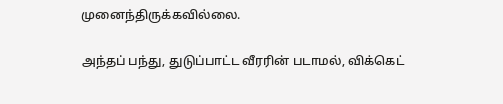முனைந்திருக்கவில்லை.

அந்தப் பந்து, துடுப்பாட்ட வீரரின் படாமல், விக்கெட்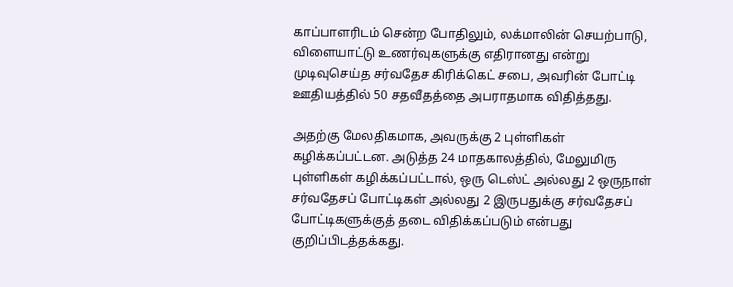காப்பாளரிடம் சென்ற போதிலும், லக்மாலின் செயற்பாடு, விளையாட்டு உணர்வுகளுக்கு எதிரானது என்று முடிவுசெய்த சர்வதேச கிரிக்கெட் சபை, அவரின் போட்டி ஊதியத்தில் 50 சதவீதத்தை அபராதமாக விதித்தது.

அதற்கு மேலதிகமாக, அவருக்கு 2 புள்ளிகள் கழிக்கப்பட்டன. அடுத்த 24 மாதகாலத்தில், மேலுமிரு புள்ளிகள் கழிக்கப்பட்டால், ஒரு டெஸ்ட் அல்லது 2 ஒருநாள் சர்வதேசப் போட்டிகள் அல்லது 2 இருபதுக்கு சர்வதேசப் போட்டிகளுக்குத் தடை விதிக்கப்படும் என்பது குறிப்பிடத்தக்கது.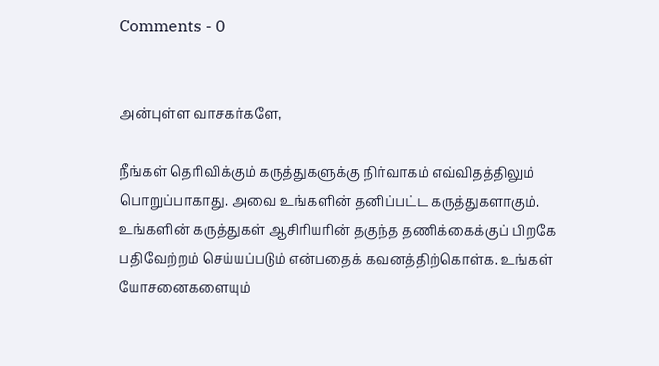Comments - 0


அன்புள்ள வாசகர்களே,

நீங்கள் தெரிவிக்கும் கருத்துகளுக்கு நிர்வாகம் எவ்விதத்திலும் பொறுப்பாகாது. அவை உங்களின் தனிப்பட்ட கருத்துகளாகும். உங்களின் கருத்துகள் ஆசிரியரின் தகுந்த தணிக்கைக்குப் பிறகே பதிவேற்றம் செய்யப்படும் என்பதைக் கவனத்திற்கொள்க. உங்கள் யோசனைகளையும்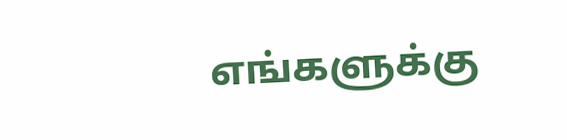எங்களுக்கு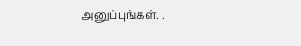அனுப்புங்கள். .